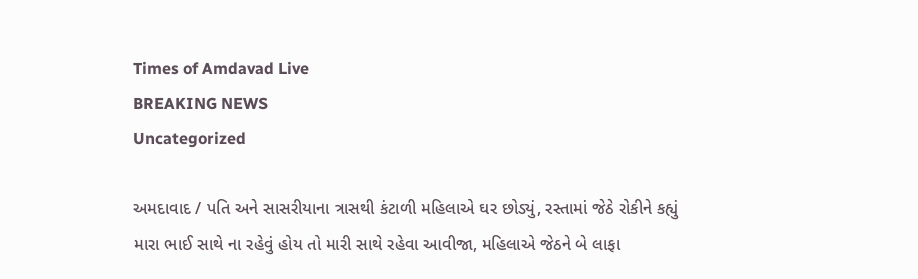Times of Amdavad Live
BREAKING NEWS
Uncategorized

અમદાવાદ / પતિ અને સાસરીયાના ત્રાસથી કંટાળી મહિલાએ ઘર છોડ્યું, રસ્તામાં જેઠે રોકીને કહ્યું મારા ભાઈ સાથે ના રહેવું હોય તો મારી સાથે રહેવા આવીજા, મહિલાએ જેઠને બે લાફા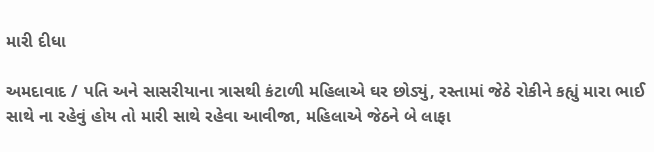મારી દીધા

અમદાવાદ / પતિ અને સાસરીયાના ત્રાસથી કંટાળી મહિલાએ ઘર છોડ્યું, રસ્તામાં જેઠે રોકીને કહ્યું મારા ભાઈ સાથે ના રહેવું હોય તો મારી સાથે રહેવા આવીજા, મહિલાએ જેઠને બે લાફા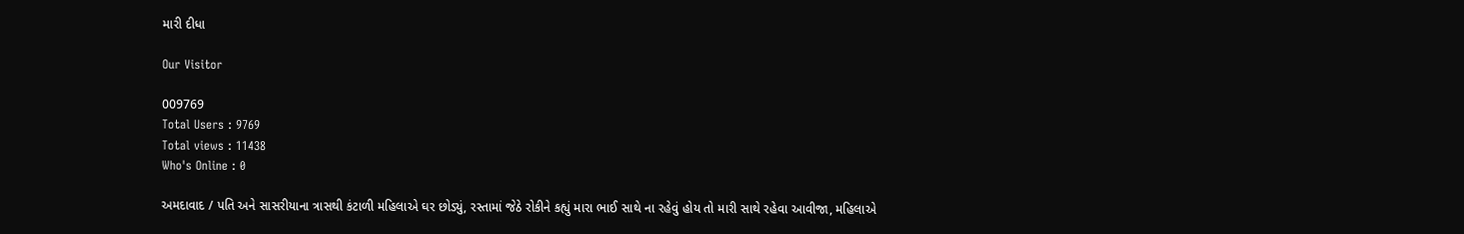મારી દીધા

Our Visitor

009769
Total Users : 9769
Total views : 11438
Who's Online : 0

અમદાવાદ / પતિ અને સાસરીયાના ત્રાસથી કંટાળી મહિલાએ ઘર છોડ્યું, રસ્તામાં જેઠે રોકીને કહ્યું મારા ભાઈ સાથે ના રહેવું હોય તો મારી સાથે રહેવા આવીજા, મહિલાએ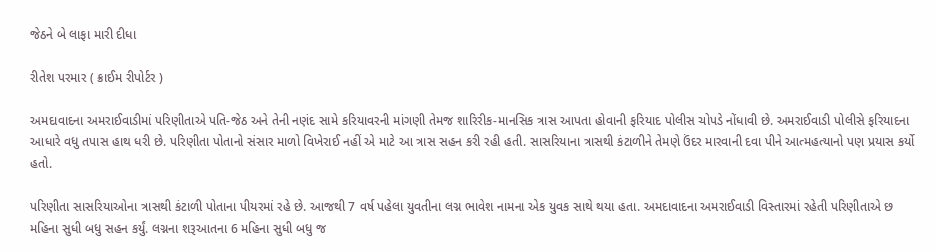જેઠને બે લાફા મારી દીધા

રીતેશ પરમાર ( ક્રાઈમ રીપોર્ટર )

અમદાવાદના અમરાઈવાડીમાં પરિણીતાએ પતિ-જેઠ અને તેની નણંદ સામે કરિયાવરની માંગણી તેમજ શારિરીક-માનસિક ત્રાસ આપતા હોવાની ફરિયાદ પોલીસ ચોપડે નોંધાવી છે. અમરાઈવાડી પોલીસે ફરિયાદના આધારે વધુ તપાસ હાથ ધરી છે. પરિણીતા પોતાનો સંસાર માળો વિખેરાઈ નહીં એ માટે આ ત્રાસ સહન કરી રહી હતી. સાસરિયાના ત્રાસથી કંટાળીને તેમણે ઉંદર મારવાની દવા પીને આત્મહત્યાનો પણ પ્રયાસ કર્યો હતો.

પરિણીતા સાસરિયાઓના ત્રાસથી કંટાળી પોતાના પીયરમાં રહે છે. આજથી 7 વર્ષ પહેલા યુવતીના લગ્ન ભાવેશ નામના એક યુવક સાથે થયા હતા. અમદાવાદના અમરાઈવાડી વિસ્તારમાં રહેતી પરિણીતાએ છ મહિના સુધી બધુ સહન કર્યું. લગ્નના શરૂઆતના 6 મહિના સુધી બધુ જ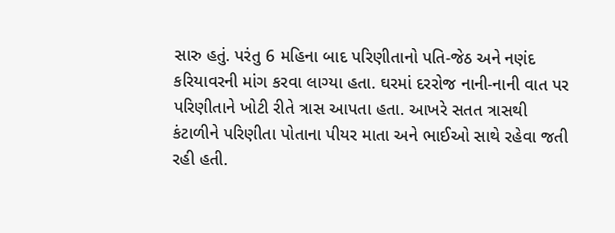સારુ હતું. પરંતુ 6 મહિના બાદ પરિણીતાનો પતિ-જેઠ અને નણંદ કરિયાવરની માંગ કરવા લાગ્યા હતા. ઘરમાં દરરોજ નાની-નાની વાત પર પરિણીતાને ખોટી રીતે ત્રાસ આપતા હતા. આખરે સતત ત્રાસથી કંટાળીને પરિણીતા પોતાના પીયર માતા અને ભાઈઓ સાથે રહેવા જતી રહી હતી.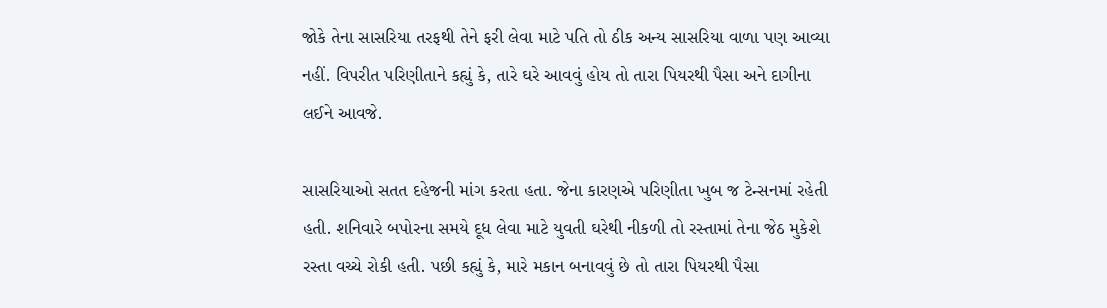જોકે તેના સાસરિયા તરફથી તેને ફરી લેવા માટે પતિ તો ઠીક અન્ય સાસરિયા વાળા પણ આવ્યા નહીં. વિપરીત પરિણીતાને કહ્યું કે, તારે ઘરે આવવું હોય તો તારા પિયરથી પૈસા અને દાગીના લઈને આવજે.

સાસરિયાઓ સતત દહેજની માંગ કરતા હતા. જેના કારણએ પરિણીતા ખુબ જ ટેન્સનમાં રહેતી હતી. શનિવારે બપોરના સમયે દૂધ લેવા માટે યુવતી ઘરેથી નીકળી તો રસ્તામાં તેના જેઠ મુકેશે રસ્તા વચ્ચે રોકી હતી. પછી કહ્યું કે, મારે મકાન બનાવવું છે તો તારા પિયરથી પૈસા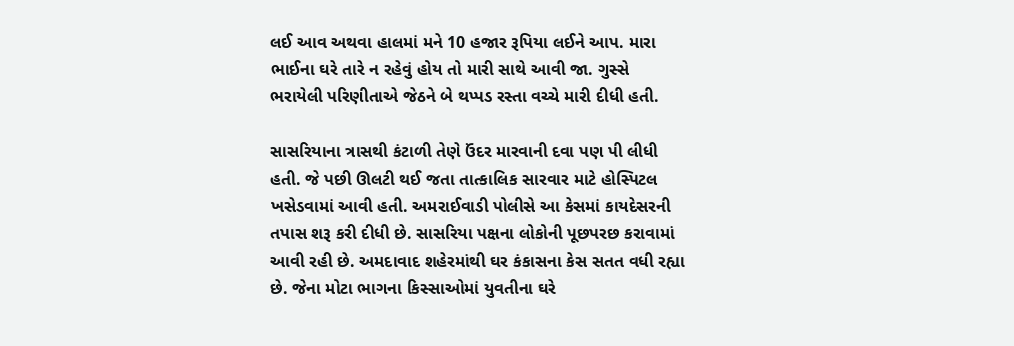લઈ આવ અથવા હાલમાં મને 10 હજાર રૂપિયા લઈને આપ. મારા ભાઈના ઘરે તારે ન રહેવું હોય તો મારી સાથે આવી જા. ગુસ્સે ભરાયેલી પરિણીતાએ જેઠને બે થપ્પડ રસ્તા વચ્ચે મારી દીધી હતી.

સાસરિયાના ત્રાસથી કંટાળી તેણે ઉંદર મારવાની દવા પણ પી લીધી હતી. જે પછી ઊલટી થઈ જતા તાત્કાલિક સારવાર માટે હોસ્પિટલ ખસેડવામાં આવી હતી. અમરાઈવાડી પોલીસે આ કેસમાં કાયદેસરની તપાસ શરૂ કરી દીધી છે. સાસરિયા પક્ષના લોકોની પૂછપરછ કરાવામાં આવી રહી છે. અમદાવાદ શહેરમાંથી ઘર કંકાસના કેસ સતત વધી રહ્યા છે. જેના મોટા ભાગના કિસ્સાઓમાં યુવતીના ઘરે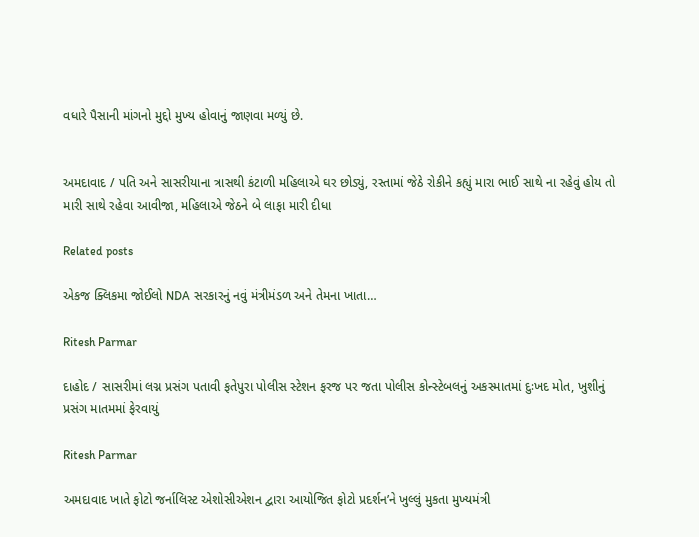વધારે પૈસાની માંગનો મુદ્દો મુખ્ય હોવાનું જાણવા મળ્યું છે.


અમદાવાદ / પતિ અને સાસરીયાના ત્રાસથી કંટાળી મહિલાએ ઘર છોડ્યું, રસ્તામાં જેઠે રોકીને કહ્યું મારા ભાઈ સાથે ના રહેવું હોય તો મારી સાથે રહેવા આવીજા, મહિલાએ જેઠને બે લાફા મારી દીધા

Related posts

એકજ ક્લિકમા જોઈલો NDA સરકારનું નવું મંત્રીમંડળ અને તેમના ખાતા…

Ritesh Parmar

દાહોદ / સાસરીમાં લગ્ન પ્રસંગ પતાવી ફતેપુરા પોલીસ સ્ટેશન ફરજ પર જતા પોલીસ કોન્સ્ટેબલનું અકસ્માતમાં દુઃખદ મોત, ખુશીનું પ્રસંગ માતમમાં ફેરવાયું

Ritesh Parmar

અમદાવાદ ખાતે ફોટો જર્નાલિસ્ટ એશોસીએશન દ્વારા આયોજિત ફોટો પ્રદર્શન’ને ખુલ્લું મુકતા મુખ્યમંત્રી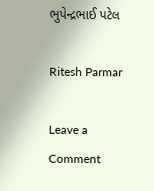ભુપેન્દ્રભાઈ પટેલ

Ritesh Parmar

Leave a Comment